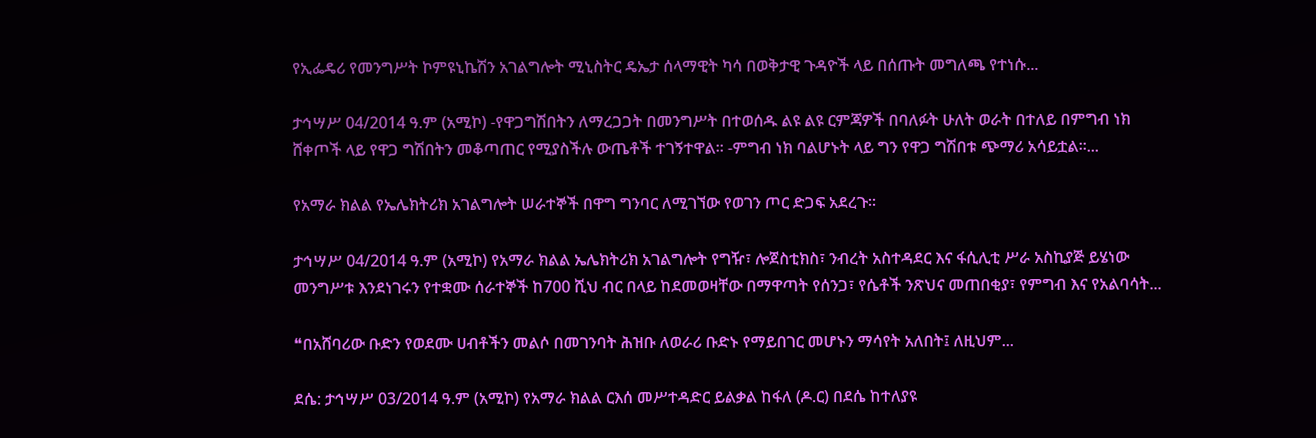የኢፌዴሪ የመንግሥት ኮምዩኒኬሽን አገልግሎት ሚኒስትር ዴኤታ ሰላማዊት ካሳ በወቅታዊ ጉዳዮች ላይ በሰጡት መግለጫ የተነሱ...

ታኅሣሥ 04/2014 ዓ.ም (አሚኮ) -የዋጋግሽበትን ለማረጋጋት በመንግሥት በተወሰዱ ልዩ ልዩ ርምጃዎች በባለፉት ሁለት ወራት በተለይ በምግብ ነክ ሸቀጦች ላይ የዋጋ ግሽበትን መቆጣጠር የሚያስችሉ ውጤቶች ተገኝተዋል፡፡ -ምግብ ነክ ባልሆኑት ላይ ግን የዋጋ ግሽበቱ ጭማሪ አሳይቷል፡፡...

የአማራ ክልል የኤሌክትሪክ አገልግሎት ሠራተኞች በዋግ ግንባር ለሚገኘው የወገን ጦር ድጋፍ አደረጉ።

ታኅሣሥ 04/2014 ዓ.ም (አሚኮ) የአማራ ክልል ኤሌክትሪክ አገልግሎት የግዥ፣ ሎጀስቲክስ፣ ንብረት አስተዳደር እና ፋሲሊቲ ሥራ አስኪያጅ ይሄነው መንግሥቱ እንደነገሩን የተቋሙ ሰራተኞች ከ700 ሺህ ብር በላይ ከደመወዛቸው በማዋጣት የሰንጋ፣ የሴቶች ንጽህና መጠበቂያ፣ የምግብ እና የአልባሳት...

❝በአሸባሪው ቡድን የወደሙ ሀብቶችን መልሶ በመገንባት ሕዝቡ ለወራሪ ቡድኑ የማይበገር መሆኑን ማሳየት አለበት፤ ለዚህም...

ደሴ: ታኅሣሥ 03/2014 ዓ.ም (አሚኮ) የአማራ ክልል ርእሰ መሥተዳድር ይልቃል ከፋለ (ዶ.ር) በደሴ ከተለያዩ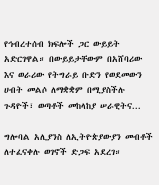የኅብረተሰብ ክፍሎች ጋር ውይይት አድርገዋል። በውይይታቸውም በአሸባሪው እና ወራሪው የትግራይ ቡድን የወደመውን ሀብት መልሶ ለማቋቋም በሚያስችሉ ጉዳዮች፣ ወጣቶች መከላከያ ሠራዊትና...

ግሎባል አሊያንስ ለኢትዮጵያውያን መብቶች ለተፈናቀሉ ወገኖች ድጋፍ አደረገ።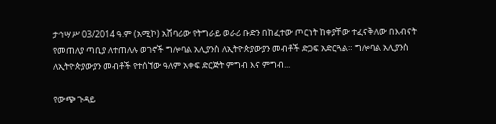ታኅሣሥ 03/2014 ዓ.ም (አሚኮ) አሸባሪው የትግራይ ወራሪ ቡድን በከፈተው ጦርነት ከቀያቸው ተፈናቅለው በእብናት የመጠለያ ጣቢያ ለተጠለሉ ወገኖች ግሎባል አሊያንስ ለኢትዮጵያውያን መብቶች ድጋፍ አድርጓል። ግሎባል አሊያንስ ለኢትዮጵያውያን መብቶች የተሰኘው ዓለም አቀፍ ድርጅት ምግብ እና ምግብ...

የውጭ ጉዳይ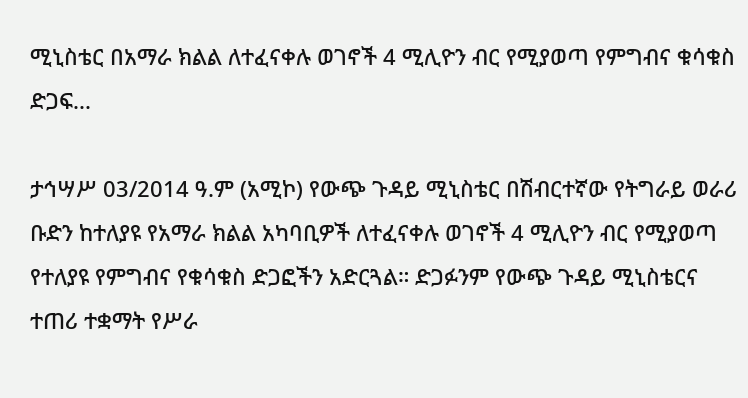ሚኒስቴር በአማራ ክልል ለተፈናቀሉ ወገኖች 4 ሚሊዮን ብር የሚያወጣ የምግብና ቁሳቁስ ድጋፍ...

ታኅሣሥ 03/2014 ዓ.ም (አሚኮ) የውጭ ጉዳይ ሚኒስቴር በሽብርተኛው የትግራይ ወራሪ ቡድን ከተለያዩ የአማራ ክልል አካባቢዎች ለተፈናቀሉ ወገኖች 4 ሚሊዮን ብር የሚያወጣ የተለያዩ የምግብና የቁሳቁስ ድጋፎችን አድርጓል። ድጋፉንም የውጭ ጉዳይ ሚኒስቴርና ተጠሪ ተቋማት የሥራ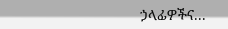ኃላፊዎችና...